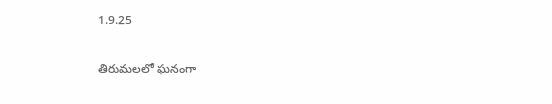1.9.25

తిరుమలలో ఘనంగా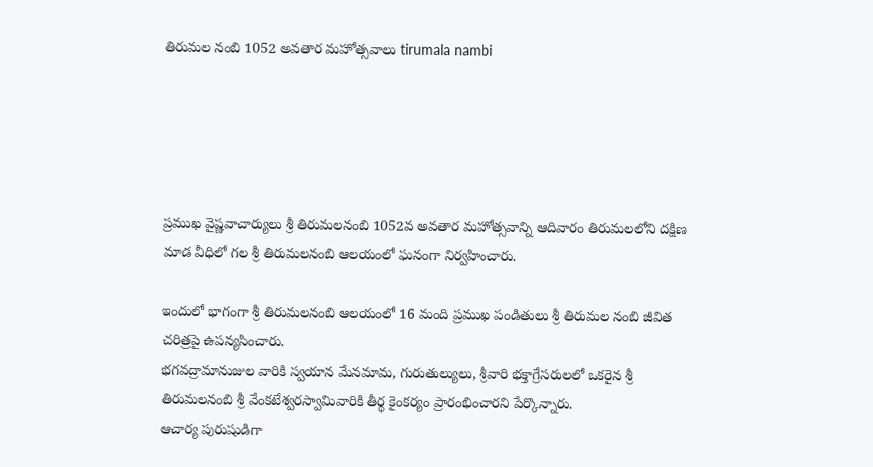తిరుమల నంబి 1052 అవతార మహోత్సవాలు tirumala nambi





ప్రముఖ వైష్ణవాచార్యులు శ్రీ తిరుమలనంబి 1052వ అవతార మహోత్సవాన్ని ఆదివారం తిరుమలలోని దక్షిణ మాడ వీధిలో గల శ్రీ తిరుమలనంబి ఆలయంలో ఘనంగా నిర్వ‌హించారు.

ఇందులో భాగంగా శ్రీ తిరుమలనంబి ఆలయంలో 16 మంది ప్ర‌ముఖ పండితులు శ్రీ తిరుమ‌ల నంబి జీవిత చ‌రిత్ర‌పై ఉప‌న్య‌సించారు.
భగవద్రామానుజుల వారికి స్వయాన మేనమామ, గురుతుల్యులు, శ్రీవారి భక్తాగ్రేసరులలో ఒకరైన శ్రీ తిరుమలనంబి శ్రీ వేంకటేశ్వరస్వామివారికి తీర్థ కైంకర్యం ప్రారంభించారని పేర్కొన్నారు.
ఆచార్య పురుషుడిగా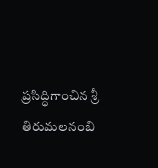ప్రసిద్ధిగాంచిన శ్రీ తిరుమలనంబి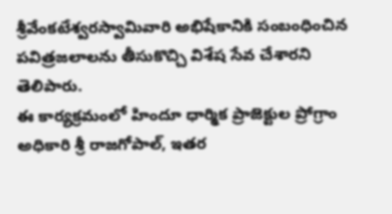శ్రీవేంకటేశ్వర‌స్వామివారి అభిషేకానికి సంబంధించిన పవిత్రజలాలను తీసుకొచ్చి విశేష సేవ చేశారని తెలిపారు.
ఈ కార్యక్రమంలో హిందూ ధార్మిక ప్రాజెక్టుల ప్రోగ్రాం అధికారి శ్రీ రాజగోపాల్, ఇతర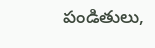పండితులు,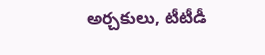అర్చకులు, టీటీడీ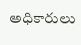అధికారులు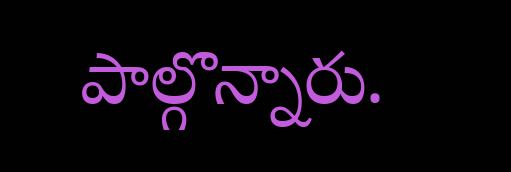పాల్గొన్నారు.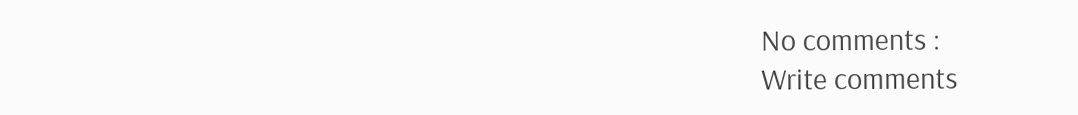No comments :
Write comments